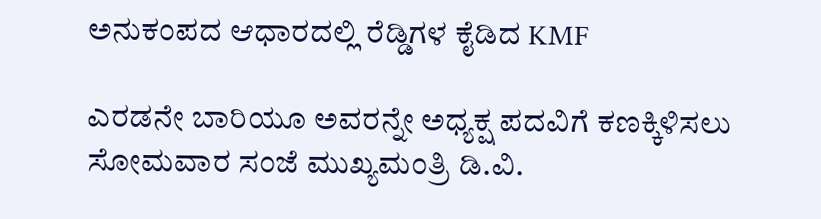ಅನುಕಂಪದ ಆಧಾರದಲ್ಲಿ ರೆಡ್ಡಿಗಳ ಕೈಡಿದ KMF

ಎರಡನೇ ಬಾರಿಯೂ ಅವರನ್ನೇ ಅಧ್ಯಕ್ಷ ಪದವಿಗೆ ಕಣಕ್ಕಿಳಿಸಲು ಸೋಮವಾರ ಸಂಜೆ ಮುಖ್ಯಮಂತ್ರಿ ಡಿ.ವಿ.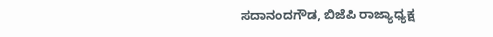ಸದಾನಂದಗೌಡ, ಬಿಜೆಪಿ ರಾಜ್ಯಾಧ್ಯಕ್ಷ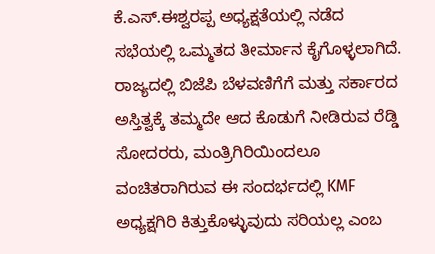ಕೆ.ಎಸ್.ಈಶ್ವರಪ್ಪ ಅಧ್ಯಕ್ಷತೆಯಲ್ಲಿ ನಡೆದ ಸಭೆಯಲ್ಲಿ ಒಮ್ಮತದ ತೀರ್ಮಾನ ಕೈಗೊಳ್ಳಲಾಗಿದೆ.
ರಾಜ್ಯದಲ್ಲಿ ಬಿಜೆಪಿ ಬೆಳವಣಿಗೆಗೆ ಮತ್ತು ಸರ್ಕಾರದ ಅಸ್ತಿತ್ವಕ್ಕೆ ತಮ್ಮದೇ ಆದ ಕೊಡುಗೆ ನೀಡಿರುವ ರೆಡ್ಡಿ ಸೋದರರು, ಮಂತ್ರಿಗಿರಿಯಿಂದಲೂ ವಂಚಿತರಾಗಿರುವ ಈ ಸಂದರ್ಭದಲ್ಲಿ KMF ಅಧ್ಯಕ್ಷಗಿರಿ ಕಿತ್ತುಕೊಳ್ಳುವುದು ಸರಿಯಲ್ಲ ಎಂಬ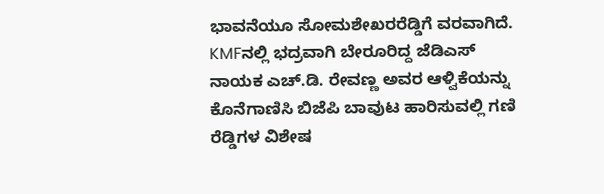ಭಾವನೆಯೂ ಸೋಮಶೇಖರರೆಡ್ಡಿಗೆ ವರವಾಗಿದೆ.
KMFನಲ್ಲಿ ಭದ್ರವಾಗಿ ಬೇರೂರಿದ್ದ ಜೆಡಿಎಸ್ ನಾಯಕ ಎಚ್.ಡಿ. ರೇವಣ್ಣ ಅವರ ಆಳ್ವಿಕೆಯನ್ನು ಕೊನೆಗಾಣಿಸಿ ಬಿಜೆಪಿ ಬಾವುಟ ಹಾರಿಸುವಲ್ಲಿ ಗಣಿ ರೆಡ್ಡಿಗಳ ವಿಶೇಷ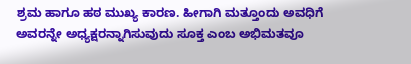ಶ್ರಮ ಹಾಗೂ ಹಠ ಮುಖ್ಯ ಕಾರಣ. ಹೀಗಾಗಿ ಮತ್ತೂಂದು ಅವಧಿಗೆ ಅವರನ್ನೇ ಅಧ್ಯಕ್ಷರನ್ನಾಗಿಸುವುದು ಸೂಕ್ತ ಎಂಬ ಅಭಿಮತವೂ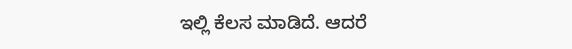ಇಲ್ಲಿ ಕೆಲಸ ಮಾಡಿದೆ. ಆದರೆ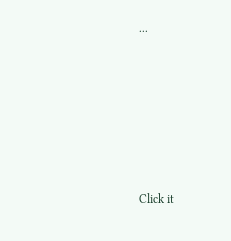...












Click it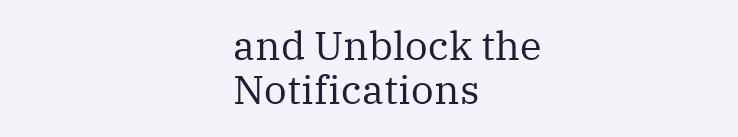and Unblock the Notifications